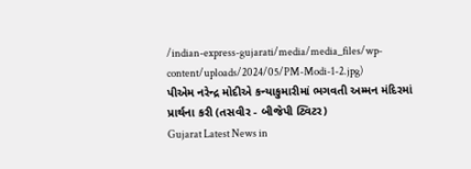/indian-express-gujarati/media/media_files/wp-content/uploads/2024/05/PM-Modi-1-2.jpg)
પીએમ નરેન્દ્ર મોદીએ કન્યાકુમારીમાં ભગવતી અમ્મન મંદિરમાં પ્રાર્થના કરી (તસવીર - બીજેપી ટ્વિટર)
Gujarat Latest News in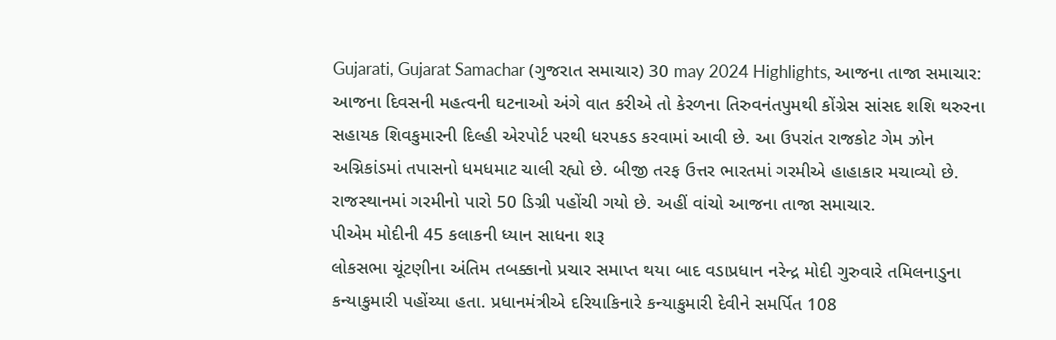Gujarati, Gujarat Samachar (ગુજરાત સમાચાર) 30 may 2024 Highlights, આજના તાજા સમાચાર: આજના દિવસની મહત્વની ઘટનાઓ અંગે વાત કરીએ તો કેરળના તિરુવનંતપુમથી કોંગ્રેસ સાંસદ શશિ થરુરના સહાયક શિવકુમારની દિલ્હી એરપોર્ટ પરથી ધરપકડ કરવામાં આવી છે. આ ઉપરાંત રાજકોટ ગેમ ઝોન અગ્નિકાંડમાં તપાસનો ધમધમાટ ચાલી રહ્યો છે. બીજી તરફ ઉત્તર ભારતમાં ગરમીએ હાહાકાર મચાવ્યો છે. રાજસ્થાનમાં ગરમીનો પારો 50 ડિગ્રી પહોંચી ગયો છે. અહીં વાંચો આજના તાજા સમાચાર.
પીએમ મોદીની 45 કલાકની ધ્યાન સાધના શરૂ
લોકસભા ચૂંટણીના અંતિમ તબક્કાનો પ્રચાર સમાપ્ત થયા બાદ વડાપ્રધાન નરેન્દ્ર મોદી ગુરુવારે તમિલનાડુના કન્યાકુમારી પહોંચ્યા હતા. પ્રધાનમંત્રીએ દરિયાકિનારે કન્યાકુમારી દેવીને સમર્પિત 108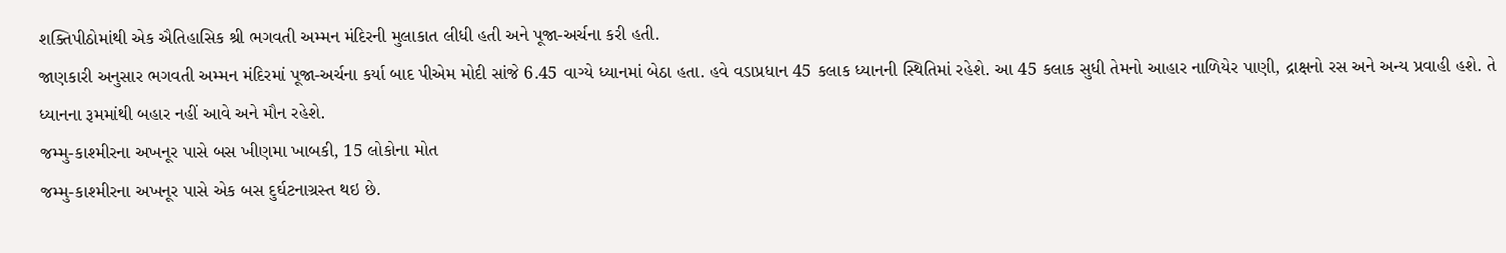શક્તિપીઠોમાંથી એક ઐતિહાસિક શ્રી ભગવતી અમ્મન મંદિરની મુલાકાત લીધી હતી અને પૂજા-અર્ચના કરી હતી.
જાણકારી અનુસાર ભગવતી અમ્મન મંદિરમાં પૂજા-અર્ચના કર્યા બાદ પીએમ મોદી સાંજે 6.45 વાગ્યે ધ્યાનમાં બેઠા હતા. હવે વડાપ્રધાન 45 કલાક ધ્યાનની સ્થિતિમાં રહેશે. આ 45 કલાક સુધી તેમનો આહાર નાળિયેર પાણી, દ્રાક્ષનો રસ અને અન્ય પ્રવાહી હશે. તે ધ્યાનના રૂમમાંથી બહાર નહીં આવે અને મૌન રહેશે.
જમ્મુ-કાશ્મીરના અખનૂર પાસે બસ ખીણમા ખાબકી, 15 લોકોના મોત
જમ્મુ-કાશ્મીરના અખનૂર પાસે એક બસ દુર્ઘટનાગ્રસ્ત થઇ છે.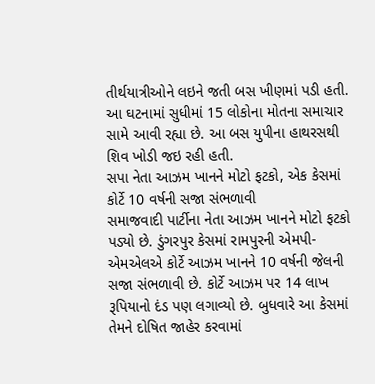તીર્થયાત્રીઓને લઇને જતી બસ ખીણમાં પડી હતી. આ ઘટનામાં સુધીમાં 15 લોકોના મોતના સમાચાર સામે આવી રહ્યા છે. આ બસ યુપીના હાથરસથી શિવ ખોડી જઇ રહી હતી.
સપા નેતા આઝમ ખાનને મોટો ફટકો, એક કેસમાં કોર્ટે 10 વર્ષની સજા સંભળાવી
સમાજવાદી પાર્ટીના નેતા આઝમ ખાનને મોટો ફટકો પડ્યો છે. ડુંગરપુર કેસમાં રામપુરની એમપી-એમએલએ કોર્ટે આઝમ ખાનને 10 વર્ષની જેલની સજા સંભળાવી છે. કોર્ટે આઝમ પર 14 લાખ રૂપિયાનો દંડ પણ લગાવ્યો છે. બુધવારે આ કેસમાં તેમને દોષિત જાહેર કરવામાં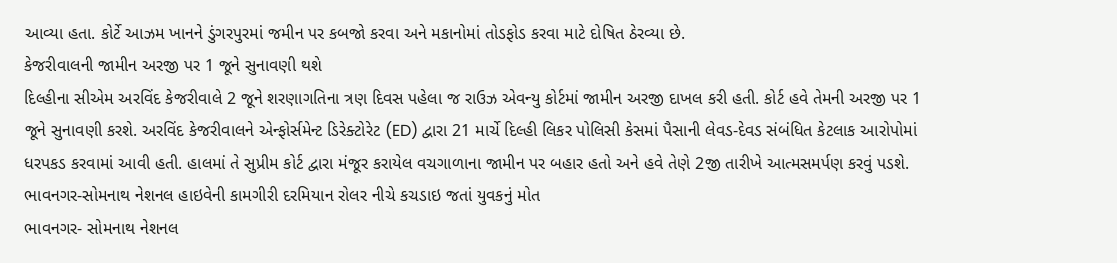આવ્યા હતા. કોર્ટે આઝમ ખાનને ડુંગરપુરમાં જમીન પર કબજો કરવા અને મકાનોમાં તોડફોડ કરવા માટે દોષિત ઠેરવ્યા છે.
કેજરીવાલની જામીન અરજી પર 1 જૂને સુનાવણી થશે
દિલ્હીના સીએમ અરવિંદ કેજરીવાલે 2 જૂને શરણાગતિના ત્રણ દિવસ પહેલા જ રાઉઝ એવન્યુ કોર્ટમાં જામીન અરજી દાખલ કરી હતી. કોર્ટ હવે તેમની અરજી પર 1 જૂને સુનાવણી કરશે. અરવિંદ કેજરીવાલને એન્ફોર્સમેન્ટ ડિરેક્ટોરેટ (ED) દ્વારા 21 માર્ચે દિલ્હી લિકર પોલિસી કેસમાં પૈસાની લેવડ-દેવડ સંબંધિત કેટલાક આરોપોમાં ધરપકડ કરવામાં આવી હતી. હાલમાં તે સુપ્રીમ કોર્ટ દ્વારા મંજૂર કરાયેલ વચગાળાના જામીન પર બહાર હતો અને હવે તેણે 2જી તારીખે આત્મસમર્પણ કરવું પડશે.
ભાવનગર-સોમનાથ નેશનલ હાઇવેની કામગીરી દરમિયાન રોલર નીચે કચડાઇ જતાં યુવકનું મોત
ભાવનગર- સોમનાથ નેશનલ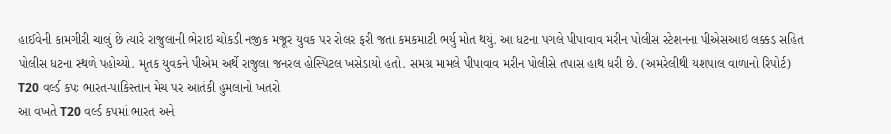હાઈવેની કામગીરી ચાલું છે ત્યારે રાજુલાની ભેરાઇ ચોકડી નજીક મજૂર યુવક પર રોલર ફરી જતા કમકમાટી ભર્યુ મોત થયું. આ ધટના પગલે પીપાવાવ મરીન પોલીસ સ્ટેશનના પીએસઆઇ લક્કડ સહિત પોલીસ ધટના સ્થળે પહોચ્યો. મૃતક યુવકને પીએમ અર્થે રાજુલા જનરલ હોસ્પિટલ ખસેડાયો હતો. સમગ્ર મામલે પીપાવાવ મરીન પોલીસે તપાસ હાથ ધરી છે. (અમરેલીથી યશપાલ વાળાનો રિપોર્ટ)
T20 વર્લ્ડ કપઃ ભારત-પાકિસ્તાન મેચ પર આતંકી હુમલાનો ખતરો
આ વખતે T20 વર્લ્ડ કપમાં ભારત અને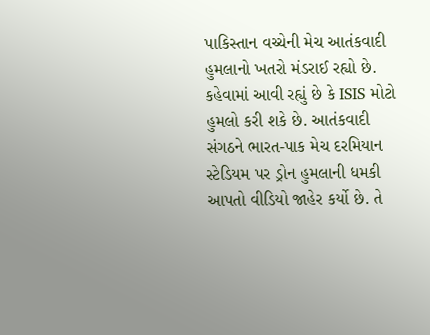પાકિસ્તાન વચ્ચેની મેચ આતંકવાદી હુમલાનો ખતરો મંડરાઈ રહ્યો છે. કહેવામાં આવી રહ્યું છે કે ISIS મોટો હુમલો કરી શકે છે. આતંકવાદી સંગઠને ભારત-પાક મેચ દરમિયાન સ્ટેડિયમ પર ડ્રોન હુમલાની ધમકી આપતો વીડિયો જાહેર કર્યો છે. તે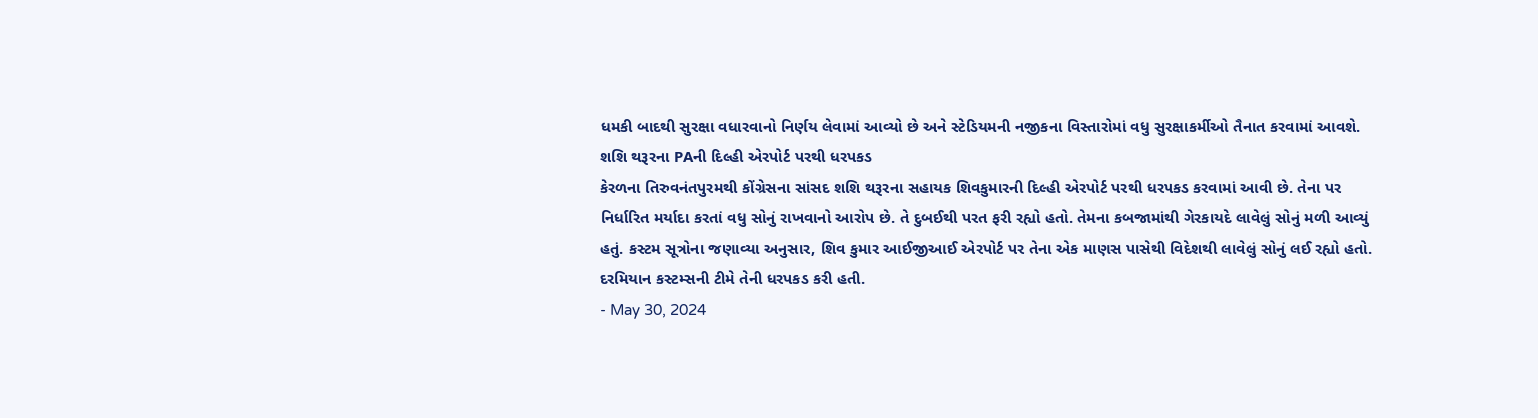ધમકી બાદથી સુરક્ષા વધારવાનો નિર્ણય લેવામાં આવ્યો છે અને સ્ટેડિયમની નજીકના વિસ્તારોમાં વધુ સુરક્ષાકર્મીઓ તૈનાત કરવામાં આવશે.
શશિ થરૂરના PAની દિલ્હી એરપોર્ટ પરથી ધરપકડ
કેરળના તિરુવનંતપુરમથી કોંગ્રેસના સાંસદ શશિ થરૂરના સહાયક શિવકુમારની દિલ્હી એરપોર્ટ પરથી ધરપકડ કરવામાં આવી છે. તેના પર નિર્ધારિત મર્યાદા કરતાં વધુ સોનું રાખવાનો આરોપ છે. તે દુબઈથી પરત ફરી રહ્યો હતો. તેમના કબજામાંથી ગેરકાયદે લાવેલું સોનું મળી આવ્યું હતું. કસ્ટમ સૂત્રોના જણાવ્યા અનુસાર, શિવ કુમાર આઈજીઆઈ એરપોર્ટ પર તેના એક માણસ પાસેથી વિદેશથી લાવેલું સોનું લઈ રહ્યો હતો. દરમિયાન કસ્ટમ્સની ટીમે તેની ધરપકડ કરી હતી.
- May 30, 2024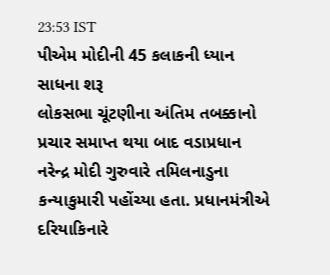23:53 IST
પીએમ મોદીની 45 કલાકની ધ્યાન સાધના શરૂ
લોકસભા ચૂંટણીના અંતિમ તબક્કાનો પ્રચાર સમાપ્ત થયા બાદ વડાપ્રધાન નરેન્દ્ર મોદી ગુરુવારે તમિલનાડુના કન્યાકુમારી પહોંચ્યા હતા. પ્રધાનમંત્રીએ દરિયાકિનારે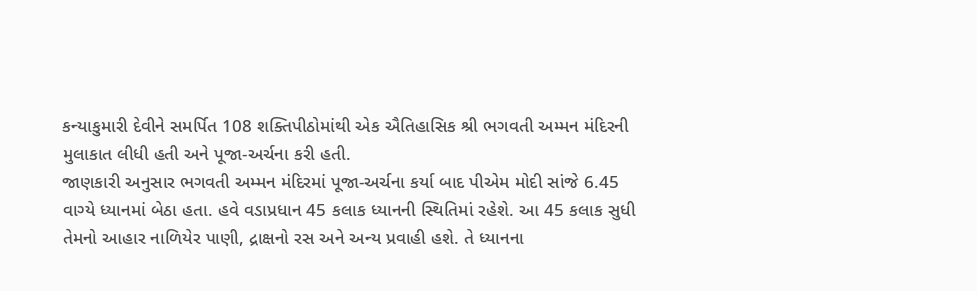કન્યાકુમારી દેવીને સમર્પિત 108 શક્તિપીઠોમાંથી એક ઐતિહાસિક શ્રી ભગવતી અમ્મન મંદિરની મુલાકાત લીધી હતી અને પૂજા-અર્ચના કરી હતી.
જાણકારી અનુસાર ભગવતી અમ્મન મંદિરમાં પૂજા-અર્ચના કર્યા બાદ પીએમ મોદી સાંજે 6.45 વાગ્યે ધ્યાનમાં બેઠા હતા. હવે વડાપ્રધાન 45 કલાક ધ્યાનની સ્થિતિમાં રહેશે. આ 45 કલાક સુધી તેમનો આહાર નાળિયેર પાણી, દ્રાક્ષનો રસ અને અન્ય પ્રવાહી હશે. તે ધ્યાનના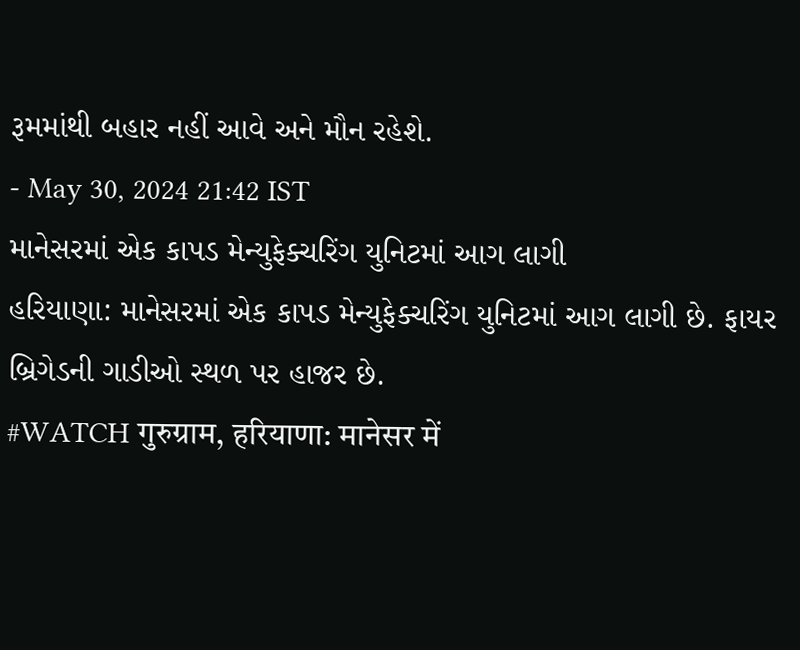રૂમમાંથી બહાર નહીં આવે અને મૌન રહેશે.
- May 30, 2024 21:42 IST
માનેસરમાં એક કાપડ મેન્યુફેક્ચરિંગ યુનિટમાં આગ લાગી
હરિયાણા: માનેસરમાં એક કાપડ મેન્યુફેક્ચરિંગ યુનિટમાં આગ લાગી છે. ફાયર બ્રિગેડની ગાડીઓ સ્થળ પર હાજર છે.
#WATCH गुरुग्राम, हरियाणा: मानेसर में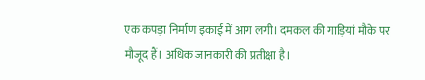एक कपड़ा निर्माण इकाई में आग लगी। दमकल की गाड़ियां मौके पर मौजूद हैं। अधिक जानकारी की प्रतीक्षा है।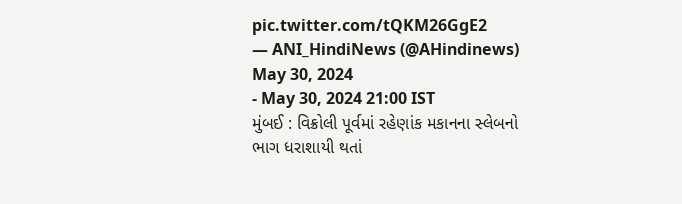pic.twitter.com/tQKM26GgE2
— ANI_HindiNews (@AHindinews) May 30, 2024
- May 30, 2024 21:00 IST
મુંબઈ : વિક્રોલી પૂર્વમાં રહેણાંક મકાનના સ્લેબનો ભાગ ધરાશાયી થતાં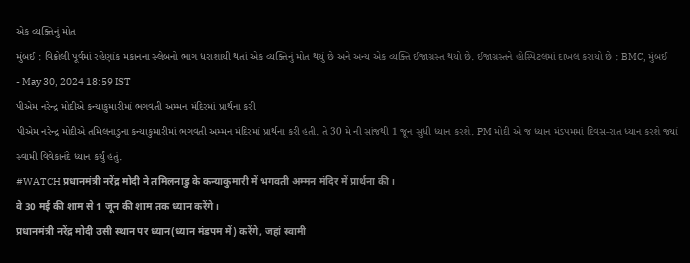એક વ્યક્તિનું મોત
મુંબઈ : વિક્રોલી પૂર્વમાં રહેણાંક મકાનના સ્લેબનો ભાગ ધરાશાયી થતાં એક વ્યક્તિનું મોત થયું છે અને અન્ય એક વ્યક્તિ ઈજાગ્રસ્ત થયો છે. ઈજાગ્રસ્તને હોસ્પિટલમાં દાખલ કરાયો છે : BMC, મુંબઈ
- May 30, 2024 18:59 IST
પીએમ નરેન્દ્ર મોદીએ કન્યાકુમારીમાં ભગવતી અમ્મન મંદિરમાં પ્રાર્થના કરી
પીએમ નરેન્દ્ર મોદીએ તમિલનાડુના કન્યાકુમારીમાં ભગવતી અમ્મન મંદિરમાં પ્રાર્થના કરી હતી. તે 30 મે ની સાંજથી 1 જૂન સુધી ધ્યાન કરશે. PM મોદી એ જ ધ્યાન મંડપમમાં દિવસ-રાત ધ્યાન કરશે જ્યાં સ્વામી વિવેકાનંદે ધ્યાન કર્યું હતું.
#WATCH प्रधानमंत्री नरेंद्र मोदी ने तमिलनाडु के कन्याकुमारी में भगवती अम्मन मंदिर में प्रार्थना की।
वे 30 मई की शाम से 1 जून की शाम तक ध्यान करेंगे।
प्रधानमंत्री नरेंद्र मोदी उसी स्थान पर ध्यान(ध्यान मंडपम में) करेंगे, जहां स्वामी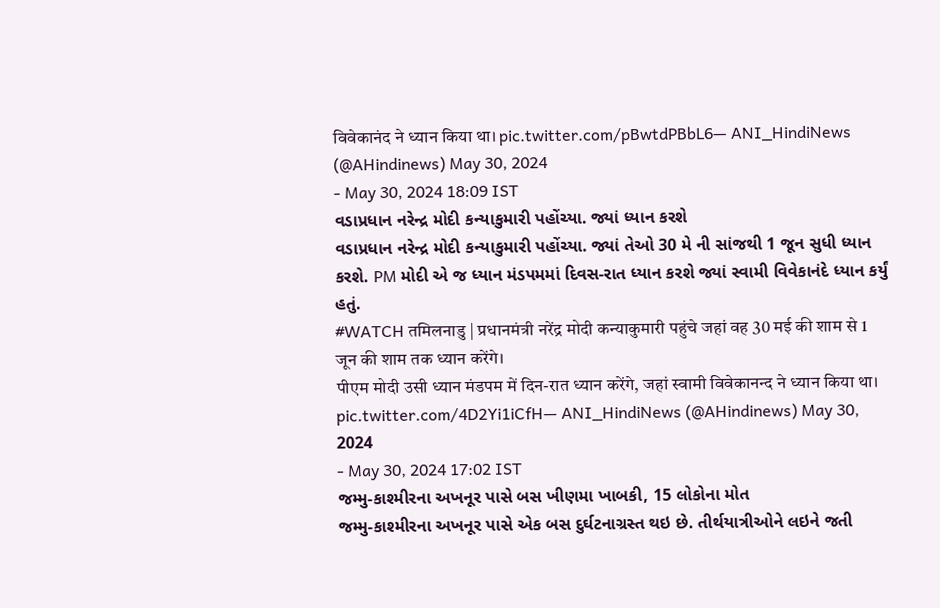विवेकानंद ने ध्यान किया था। pic.twitter.com/pBwtdPBbL6— ANI_HindiNews (@AHindinews) May 30, 2024
- May 30, 2024 18:09 IST
વડાપ્રધાન નરેન્દ્ર મોદી કન્યાકુમારી પહોંચ્યા. જ્યાં ધ્યાન કરશે
વડાપ્રધાન નરેન્દ્ર મોદી કન્યાકુમારી પહોંચ્યા. જ્યાં તેઓ 30 મે ની સાંજથી 1 જૂન સુધી ધ્યાન કરશે. PM મોદી એ જ ધ્યાન મંડપમમાં દિવસ-રાત ધ્યાન કરશે જ્યાં સ્વામી વિવેકાનંદે ધ્યાન કર્યું હતું.
#WATCH तमिलनाडु | प्रधानमंत्री नरेंद्र मोदी कन्याकुमारी पहुंचे जहां वह 30 मई की शाम से 1 जून की शाम तक ध्यान करेंगे।
पीएम मोदी उसी ध्यान मंडपम में दिन-रात ध्यान करेंगे, जहां स्वामी विवेकानन्द ने ध्यान किया था। pic.twitter.com/4D2Yi1iCfH— ANI_HindiNews (@AHindinews) May 30, 2024
- May 30, 2024 17:02 IST
જમ્મુ-કાશ્મીરના અખનૂર પાસે બસ ખીણમા ખાબકી, 15 લોકોના મોત
જમ્મુ-કાશ્મીરના અખનૂર પાસે એક બસ દુર્ઘટનાગ્રસ્ત થઇ છે. તીર્થયાત્રીઓને લઇને જતી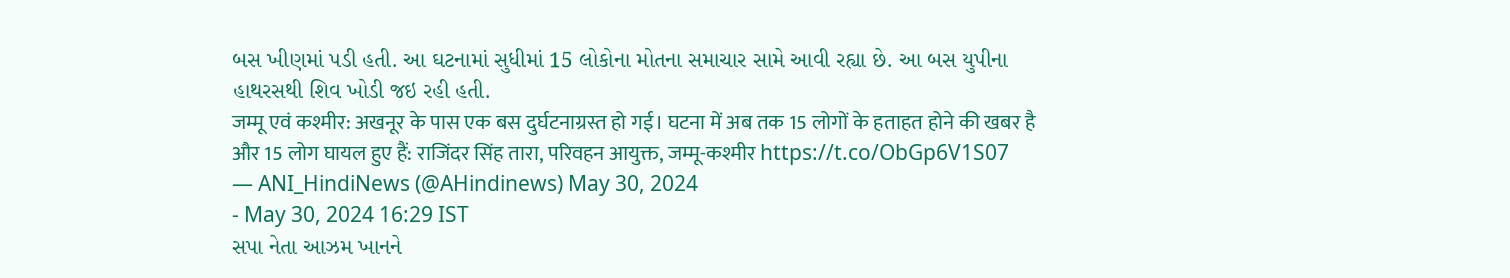બસ ખીણમાં પડી હતી. આ ઘટનામાં સુધીમાં 15 લોકોના મોતના સમાચાર સામે આવી રહ્યા છે. આ બસ યુપીના હાથરસથી શિવ ખોડી જઇ રહી હતી.
जम्मू एवं कश्मीर: अखनूर के पास एक बस दुर्घटनाग्रस्त हो गई। घटना में अब तक 15 लोगों के हताहत होने की खबर है और 15 लोग घायल हुए हैं: राजिंदर सिंह तारा, परिवहन आयुक्त, जम्मू-कश्मीर https://t.co/ObGp6V1S07
— ANI_HindiNews (@AHindinews) May 30, 2024
- May 30, 2024 16:29 IST
સપા નેતા આઝમ ખાનને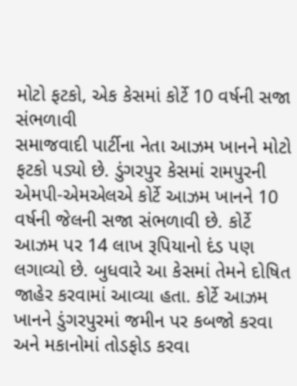મોટો ફટકો, એક કેસમાં કોર્ટે 10 વર્ષની સજા સંભળાવી
સમાજવાદી પાર્ટીના નેતા આઝમ ખાનને મોટો ફટકો પડ્યો છે. ડુંગરપુર કેસમાં રામપુરની એમપી-એમએલએ કોર્ટે આઝમ ખાનને 10 વર્ષની જેલની સજા સંભળાવી છે. કોર્ટે આઝમ પર 14 લાખ રૂપિયાનો દંડ પણ લગાવ્યો છે. બુધવારે આ કેસમાં તેમને દોષિત જાહેર કરવામાં આવ્યા હતા. કોર્ટે આઝમ ખાનને ડુંગરપુરમાં જમીન પર કબજો કરવા અને મકાનોમાં તોડફોડ કરવા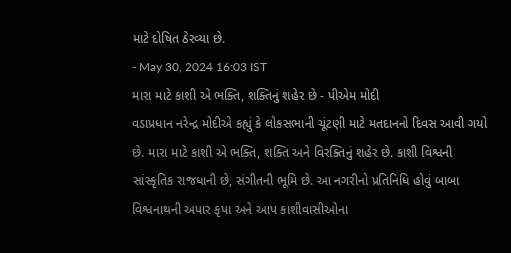માટે દોષિત ઠેરવ્યા છે.
- May 30, 2024 16:03 IST
મારા માટે કાશી એ ભક્તિ, શક્તિનું શહેર છે - પીએમ મોદી
વડાપ્રધાન નરેન્દ્ર મોદીએ કહ્યું કે લોકસભાની ચૂંટણી માટે મતદાનનો દિવસ આવી ગયો છે. મારા માટે કાશી એ ભક્તિ, શક્તિ અને વિરક્તિનું શહેર છે. કાશી વિશ્વની સાંસ્કૃતિક રાજધાની છે, સંગીતની ભૂમિ છે. આ નગરીનો પ્રતિનિધિ હોવું બાબા વિશ્વનાથની અપાર કૃપા અને આપ કાશીવાસીઓના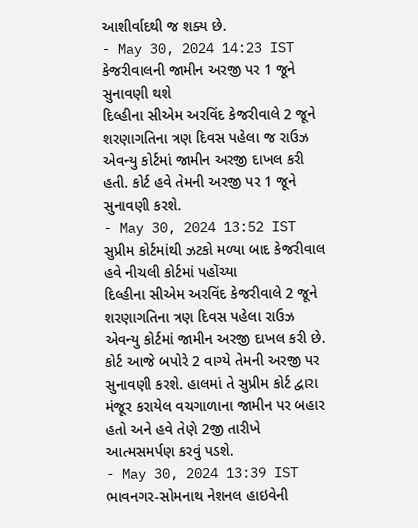આશીર્વાદથી જ શક્ય છે.
- May 30, 2024 14:23 IST
કેજરીવાલની જામીન અરજી પર 1 જૂને સુનાવણી થશે
દિલ્હીના સીએમ અરવિંદ કેજરીવાલે 2 જૂને શરણાગતિના ત્રણ દિવસ પહેલા જ રાઉઝ એવન્યુ કોર્ટમાં જામીન અરજી દાખલ કરી હતી. કોર્ટ હવે તેમની અરજી પર 1 જૂને સુનાવણી કરશે.
- May 30, 2024 13:52 IST
સુપ્રીમ કોર્ટમાંથી ઝટકો મળ્યા બાદ કેજરીવાલ હવે નીચલી કોર્ટમાં પહોંચ્યા
દિલ્હીના સીએમ અરવિંદ કેજરીવાલે 2 જૂને શરણાગતિના ત્રણ દિવસ પહેલા રાઉઝ એવન્યુ કોર્ટમાં જામીન અરજી દાખલ કરી છે. કોર્ટ આજે બપોરે 2 વાગ્યે તેમની અરજી પર સુનાવણી કરશે. હાલમાં તે સુપ્રીમ કોર્ટ દ્વારા મંજૂર કરાયેલ વચગાળાના જામીન પર બહાર હતો અને હવે તેણે 2જી તારીખે આત્મસમર્પણ કરવું પડશે.
- May 30, 2024 13:39 IST
ભાવનગર-સોમનાથ નેશનલ હાઇવેની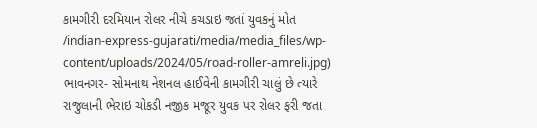કામગીરી દરમિયાન રોલર નીચે કચડાઇ જતાં યુવકનું મોત
/indian-express-gujarati/media/media_files/wp-content/uploads/2024/05/road-roller-amreli.jpg)
ભાવનગર- સોમનાથ નેશનલ હાઈવેની કામગીરી ચાલું છે ત્યારે રાજુલાની ભેરાઇ ચોકડી નજીક મજૂર યુવક પર રોલર ફરી જતા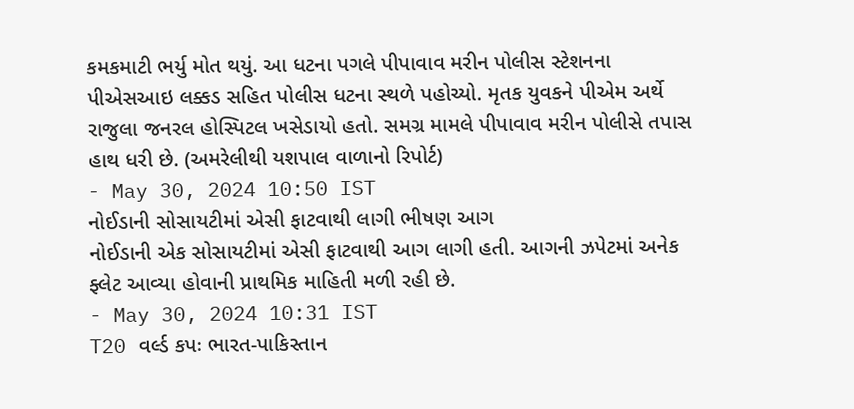કમકમાટી ભર્યુ મોત થયું. આ ધટના પગલે પીપાવાવ મરીન પોલીસ સ્ટેશનના પીએસઆઇ લક્કડ સહિત પોલીસ ધટના સ્થળે પહોચ્યો. મૃતક યુવકને પીએમ અર્થે રાજુલા જનરલ હોસ્પિટલ ખસેડાયો હતો. સમગ્ર મામલે પીપાવાવ મરીન પોલીસે તપાસ હાથ ધરી છે. (અમરેલીથી યશપાલ વાળાનો રિપોર્ટ)
- May 30, 2024 10:50 IST
નોઈડાની સોસાયટીમાં એસી ફાટવાથી લાગી ભીષણ આગ
નોઈડાની એક સોસાયટીમાં એસી ફાટવાથી આગ લાગી હતી. આગની ઝપેટમાં અનેક ફ્લેટ આવ્યા હોવાની પ્રાથમિક માહિતી મળી રહી છે.
- May 30, 2024 10:31 IST
T20 વર્લ્ડ કપઃ ભારત-પાકિસ્તાન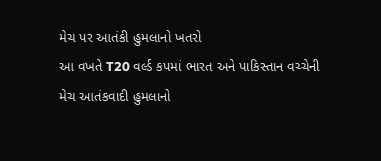મેચ પર આતંકી હુમલાનો ખતરો
આ વખતે T20 વર્લ્ડ કપમાં ભારત અને પાકિસ્તાન વચ્ચેની મેચ આતંકવાદી હુમલાનો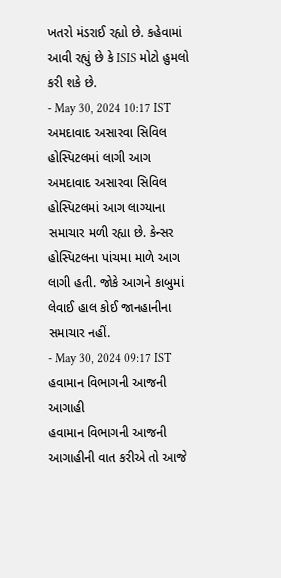ખતરો મંડરાઈ રહ્યો છે. કહેવામાં આવી રહ્યું છે કે ISIS મોટો હુમલો કરી શકે છે.
- May 30, 2024 10:17 IST
અમદાવાદ અસારવા સિવિલ હોસ્પિટલમાં લાગી આગ
અમદાવાદ અસારવા સિવિલ હોસ્પિટલમાં આગ લાગ્યાના સમાચાર મળી રહ્યા છે. કેન્સર હોસ્પિટલના પાંચમા માળે આગ લાગી હતી. જોકે આગને કાબુમાં લેવાઈ હાલ કોઈ જાનહાનીના સમાચાર નહીં.
- May 30, 2024 09:17 IST
હવામાન વિભાગની આજની આગાહી
હવામાન વિભાગની આજની આગાહીની વાત કરીએ તો આજે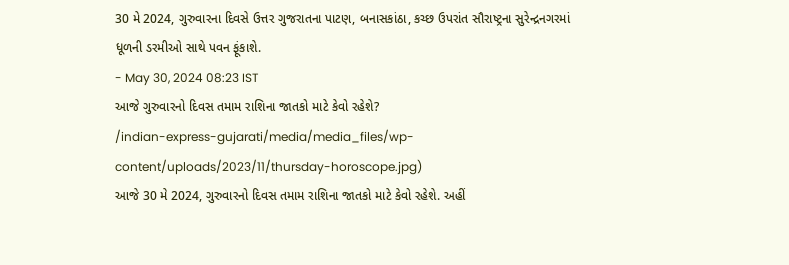30 મે 2024, ગુરુવારના દિવસે ઉત્તર ગુજરાતના પાટણ, બનાસકાંઠા, કચ્છ ઉપરાંત સૌરાષ્ટ્રના સુરેન્દ્રનગરમાં ધૂળની ડરમીઓ સાથે પવન ફૂંકાશે.
- May 30, 2024 08:23 IST
આજે ગુરુવારનો દિવસ તમામ રાશિના જાતકો માટે કેવો રહેશે?
/indian-express-gujarati/media/media_files/wp-content/uploads/2023/11/thursday-horoscope.jpg)
આજે 30 મે 2024, ગુરુવારનો દિવસ તમામ રાશિના જાતકો માટે કેવો રહેશે. અહીં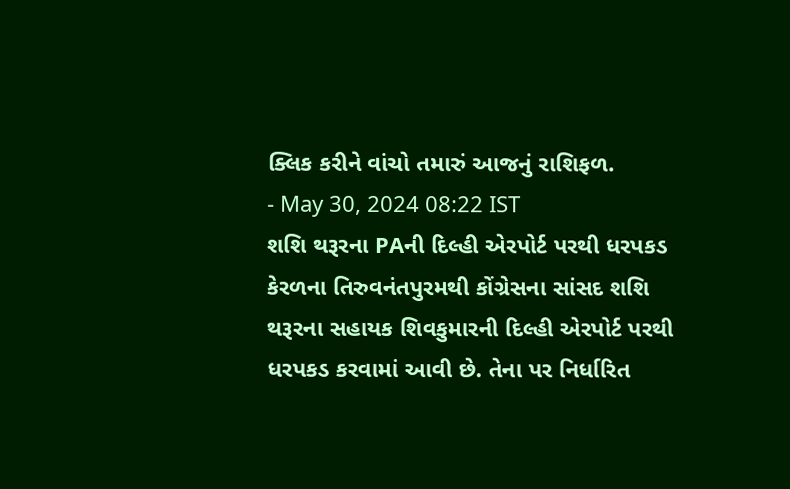ક્લિક કરીને વાંચો તમારું આજનું રાશિફળ.
- May 30, 2024 08:22 IST
શશિ થરૂરના PAની દિલ્હી એરપોર્ટ પરથી ધરપકડ
કેરળના તિરુવનંતપુરમથી કોંગ્રેસના સાંસદ શશિ થરૂરના સહાયક શિવકુમારની દિલ્હી એરપોર્ટ પરથી ધરપકડ કરવામાં આવી છે. તેના પર નિર્ધારિત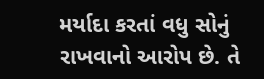મર્યાદા કરતાં વધુ સોનું રાખવાનો આરોપ છે. તે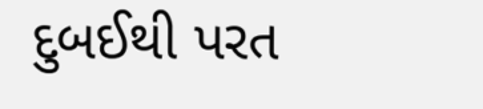દુબઈથી પરત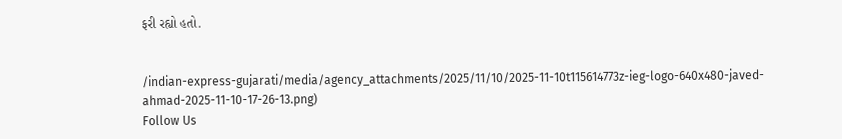ફરી રહ્યો હતો.


/indian-express-gujarati/media/agency_attachments/2025/11/10/2025-11-10t115614773z-ieg-logo-640x480-javed-ahmad-2025-11-10-17-26-13.png)
Follow Us